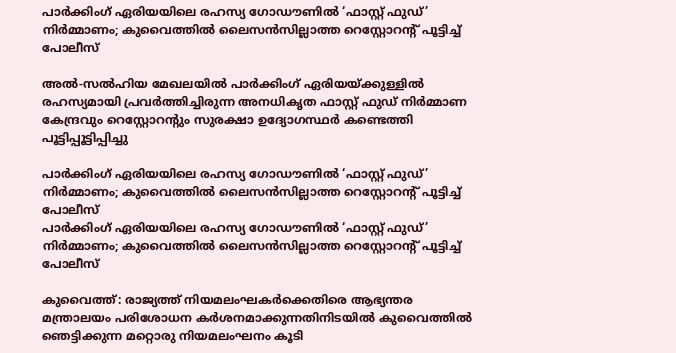പാർക്കിംഗ് ഏരിയയിലെ രഹസ്യ ഗോഡൗണിൽ ‘ഫാസ്റ്റ് ഫുഡ്‌’ നിർമ്മാണം; കുവൈത്തിൽ ലൈസൻസില്ലാത്ത റെസ്റ്റോറന്റ് പൂട്ടിച്ച് പോലീസ്

അൽ-സൽഹിയ മേഖലയിൽ പാർക്കിംഗ് ഏരിയയ്ക്കുള്ളിൽ രഹസ്യമായി പ്രവർത്തിച്ചിരുന്ന അനധികൃത ഫാസ്റ്റ് ഫുഡ് നിർമ്മാണ കേന്ദ്രവും റെസ്റ്റോറന്റും സുരക്ഷാ ഉദ്യോഗസ്ഥർ കണ്ടെത്തി പൂട്ടിപ്പൂട്ടിപ്പിച്ചു

പാർക്കിംഗ് ഏരിയയിലെ രഹസ്യ ഗോഡൗണിൽ ‘ഫാസ്റ്റ് ഫുഡ്‌’ നിർമ്മാണം; കുവൈത്തിൽ ലൈസൻസില്ലാത്ത റെസ്റ്റോറന്റ് പൂട്ടിച്ച് പോലീസ്
പാർക്കിംഗ് ഏരിയയിലെ രഹസ്യ ഗോഡൗണിൽ ‘ഫാസ്റ്റ് ഫുഡ്‌’ നിർമ്മാണം; കുവൈത്തിൽ ലൈസൻസില്ലാത്ത റെസ്റ്റോറന്റ് പൂട്ടിച്ച് പോലീസ്

കുവൈത്ത്: രാജ്യത്ത് നിയമലംഘകർക്കെതിരെ ആഭ്യന്തര മന്ത്രാലയം പരിശോധന കർശനമാക്കുന്നതിനിടയിൽ കുവൈത്തിൽ ഞെട്ടിക്കുന്ന മറ്റൊരു നിയമലംഘനം കൂടി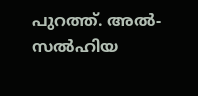പുറത്ത്. അൽ-സൽഹിയ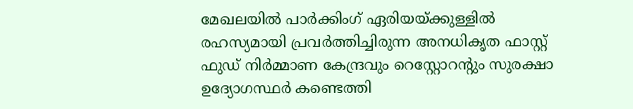മേഖലയിൽ പാർക്കിംഗ് ഏരിയയ്ക്കുള്ളിൽ രഹസ്യമായി പ്രവർത്തിച്ചിരുന്ന അനധികൃത ഫാസ്റ്റ് ഫുഡ് നിർമ്മാണ കേന്ദ്രവും റെസ്റ്റോറന്റും സുരക്ഷാ ഉദ്യോഗസ്ഥർ കണ്ടെത്തി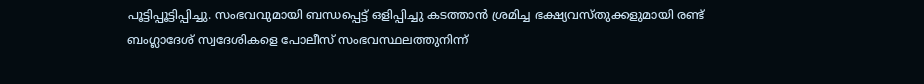പൂട്ടിപ്പൂട്ടിപ്പിച്ചു. സംഭവവുമായി ബന്ധപ്പെട്ട് ഒളിപ്പിച്ചു കടത്താൻ ശ്രമിച്ച ഭക്ഷ്യവസ്തുക്കളുമായി രണ്ട് ബംഗ്ലാദേശ് സ്വദേശികളെ പോലീസ് സംഭവസ്ഥലത്തുനിന്ന്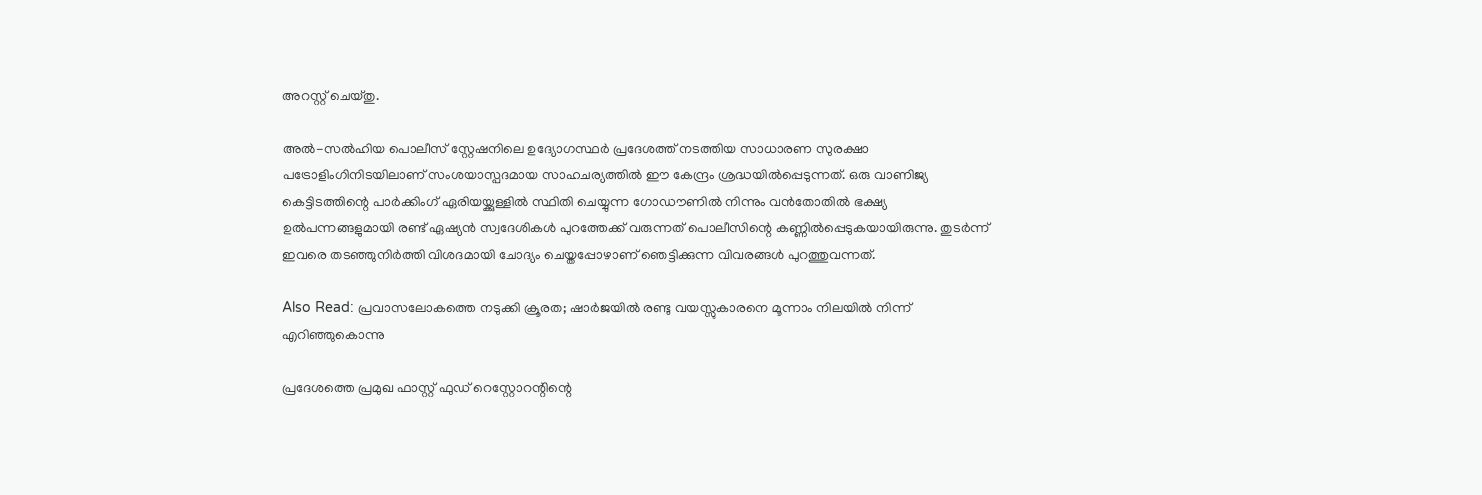അറസ്റ്റ് ചെയ്തു.

അൽ-സൽഹിയ പൊലീസ് സ്റ്റേഷനിലെ ഉദ്യോഗസ്ഥർ പ്രദേശത്ത് നടത്തിയ സാധാരണ സുരക്ഷാ പട്രോളിംഗിനിടയിലാണ് സംശയാസ്പദമായ സാഹചര്യത്തിൽ ഈ കേന്ദ്രം ശ്രദ്ധയിൽപ്പെടുന്നത്. ഒരു വാണിജ്യ കെട്ടിടത്തിന്റെ പാർക്കിംഗ് ഏരിയയ്ക്കുള്ളിൽ സ്ഥിതി ചെയ്യുന്ന ഗോഡൗണിൽ നിന്നും വൻതോതിൽ ഭക്ഷ്യ ഉൽപന്നങ്ങളുമായി രണ്ട് ഏഷ്യൻ സ്വദേശികൾ പുറത്തേക്ക് വരുന്നത് പൊലീസിന്റെ കണ്ണിൽപ്പെടുകയായിരുന്നു. തുടർന്ന് ഇവരെ തടഞ്ഞുനിർത്തി വിശദമായി ചോദ്യം ചെയ്തപ്പോഴാണ് ഞെട്ടിക്കുന്ന വിവരങ്ങൾ പുറത്തുവന്നത്.

Also Read: പ്രവാസലോകത്തെ നടുക്കി ക്രൂരത; ഷാർജയിൽ രണ്ടു വയസ്സുകാരനെ മൂന്നാം നിലയിൽ നിന്ന് എറിഞ്ഞുകൊന്നു

പ്രദേശത്തെ പ്രമുഖ ഫാസ്റ്റ് ഫുഡ് റെസ്റ്റോറന്റിന്റെ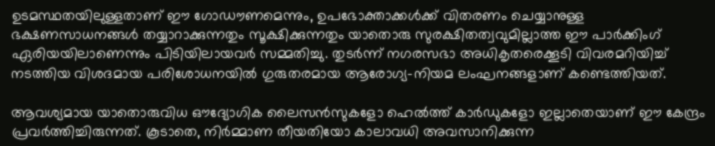ഉടമസ്ഥതയിലുള്ളതാണ് ഈ ഗോഡൗണമെന്നും, ഉപഭോക്താക്കൾക്ക് വിതരണം ചെയ്യാനുള്ള ഭക്ഷണസാധനങ്ങൾ തയ്യാറാക്കുന്നതും സൂക്ഷിക്കുന്നതും യാതൊരു സുരക്ഷിതത്വവുമില്ലാത്ത ഈ പാർക്കിംഗ് ഏരിയയിലാണെന്നും പിടിയിലായവർ സമ്മതിച്ചു. തുടർന്ന് നഗരസഭാ അധികൃതരെക്കൂടി വിവരമറിയിച്ച് നടത്തിയ വിശദമായ പരിശോധനയിൽ ഗുരുതരമായ ആരോഗ്യ-നിയമ ലംഘനങ്ങളാണ് കണ്ടെത്തിയത്.

ആവശ്യമായ യാതൊരുവിധ ഔദ്യോഗിക ലൈസൻസുകളോ ഹെൽത്ത് കാർഡുകളോ ഇല്ലാതെയാണ് ഈ കേന്ദ്രം പ്രവർത്തിച്ചിരുന്നത്. കൂടാതെ, നിർമ്മാണ തീയതിയോ കാലാവധി അവസാനിക്കുന്ന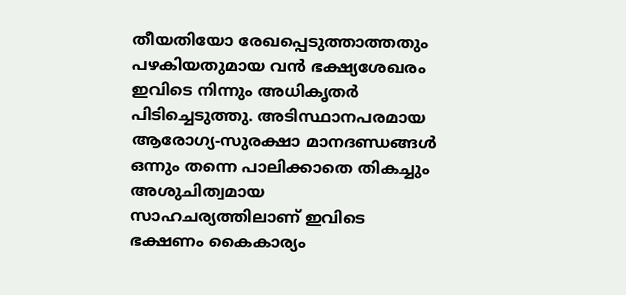തീയതിയോ രേഖപ്പെടുത്താത്തതും പഴകിയതുമായ വൻ ഭക്ഷ്യശേഖരം ഇവിടെ നിന്നും അധികൃതർ പിടിച്ചെടുത്തു. അടിസ്ഥാനപരമായ ആരോഗ്യ-സുരക്ഷാ മാനദണ്ഡങ്ങൾ ഒന്നും തന്നെ പാലിക്കാതെ തികച്ചും അശുചിത്വമായ സാഹചര്യത്തിലാണ് ഇവിടെ ഭക്ഷണം കൈകാര്യം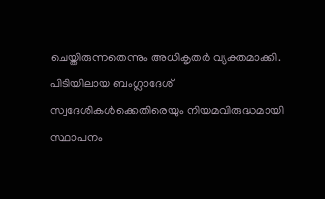ചെയ്തിരുന്നതെന്നും അധികൃതർ വ്യക്തമാക്കി. പിടിയിലായ ബംഗ്ലാദേശ് സ്വദേശികൾക്കെതിരെയും നിയമവിരുദ്ധമായി സ്ഥാപനം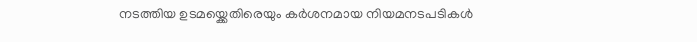നടത്തിയ ഉടമയ്ക്കെതിരെയും കർശനമായ നിയമനടപടികൾ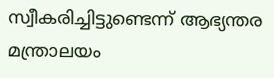സ്വീകരിച്ചിട്ടുണ്ടെന്ന് ആഭ്യന്തര മന്ത്രാലയം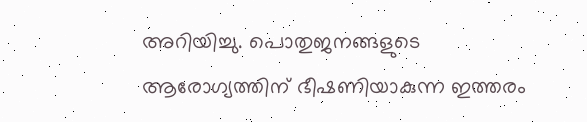അറിയിച്ചു. പൊതുജനങ്ങളുടെ ആരോഗ്യത്തിന് ഭീഷണിയാകുന്ന ഇത്തരം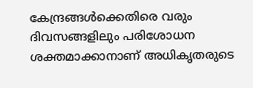കേന്ദ്രങ്ങൾക്കെതിരെ വരും ദിവസങ്ങളിലും പരിശോധന ശക്തമാക്കാനാണ് അധികൃതരുടെ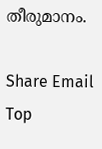തീരുമാനം.

Share Email
Top